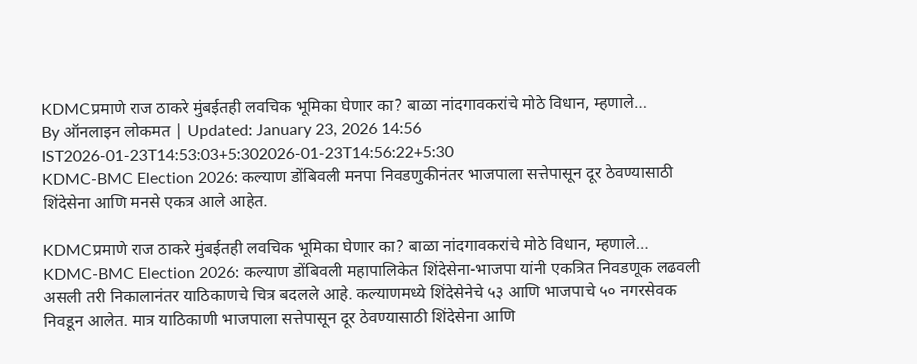KDMCप्रमाणे राज ठाकरे मुंबईतही लवचिक भूमिका घेणार का? बाळा नांदगावकरांचे मोठे विधान, म्हणाले…
By ऑनलाइन लोकमत | Updated: January 23, 2026 14:56 IST2026-01-23T14:53:03+5:302026-01-23T14:56:22+5:30
KDMC-BMC Election 2026: कल्याण डोंबिवली मनपा निवडणुकीनंतर भाजपाला सत्तेपासून दूर ठेवण्यासाठी शिंदेसेना आणि मनसे एकत्र आले आहेत.

KDMCप्रमाणे राज ठाकरे मुंबईतही लवचिक भूमिका घेणार का? बाळा नांदगावकरांचे मोठे विधान, म्हणाले…
KDMC-BMC Election 2026: कल्याण डोंबिवली महापालिकेत शिंदेसेना-भाजपा यांनी एकत्रित निवडणूक लढवली असली तरी निकालानंतर याठिकाणचे चित्र बदलले आहे. कल्याणमध्ये शिंदेसेनेचे ५३ आणि भाजपाचे ५० नगरसेवक निवडून आलेत. मात्र याठिकाणी भाजपाला सत्तेपासून दूर ठेवण्यासाठी शिंदेसेना आणि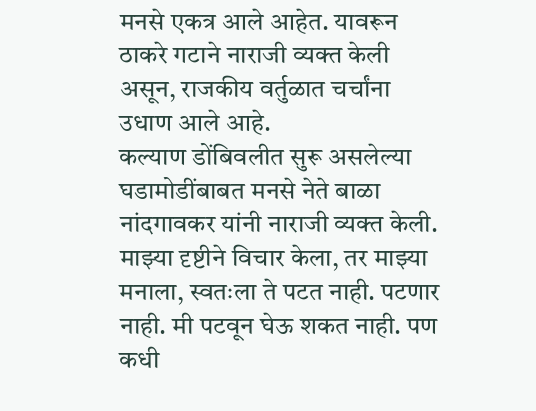मनसे एकत्र आले आहेत. यावरून ठाकरे गटाने नाराजी व्यक्त केली असून, राजकीय वर्तुळात चर्चांना उधाण आले आहे.
कल्याण डोंबिवलीत सुरू असलेल्या घडामोडींबाबत मनसे नेते बाळा नांदगावकर यांनी नाराजी व्यक्त केली. माझ्या दृष्टीने विचार केला, तर माझ्या मनाला, स्वतःला ते पटत नाही. पटणार नाही. मी पटवून घेऊ शकत नाही. पण कधी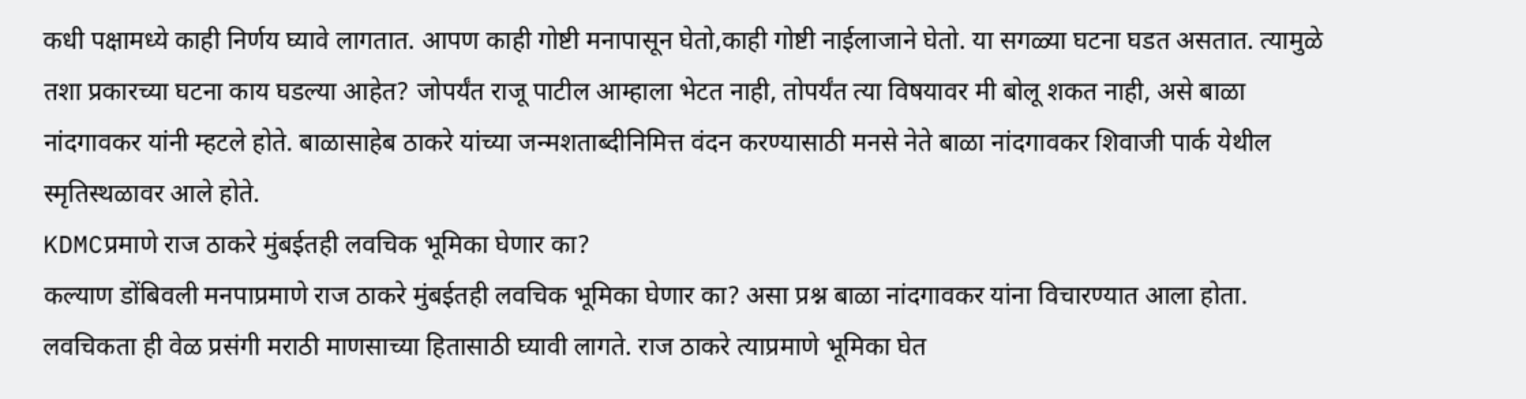कधी पक्षामध्ये काही निर्णय घ्यावे लागतात. आपण काही गोष्टी मनापासून घेतो,काही गोष्टी नाईलाजाने घेतो. या सगळ्या घटना घडत असतात. त्यामुळे तशा प्रकारच्या घटना काय घडल्या आहेत? जोपर्यंत राजू पाटील आम्हाला भेटत नाही, तोपर्यंत त्या विषयावर मी बोलू शकत नाही, असे बाळा नांदगावकर यांनी म्हटले होते. बाळासाहेब ठाकरे यांच्या जन्मशताब्दीनिमित्त वंदन करण्यासाठी मनसे नेते बाळा नांदगावकर शिवाजी पार्क येथील स्मृतिस्थळावर आले होते.
KDMCप्रमाणे राज ठाकरे मुंबईतही लवचिक भूमिका घेणार का?
कल्याण डोंबिवली मनपाप्रमाणे राज ठाकरे मुंबईतही लवचिक भूमिका घेणार का? असा प्रश्न बाळा नांदगावकर यांना विचारण्यात आला होता. लवचिकता ही वेळ प्रसंगी मराठी माणसाच्या हितासाठी घ्यावी लागते. राज ठाकरे त्याप्रमाणे भूमिका घेत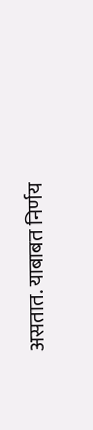असतात. याबाबत निर्णय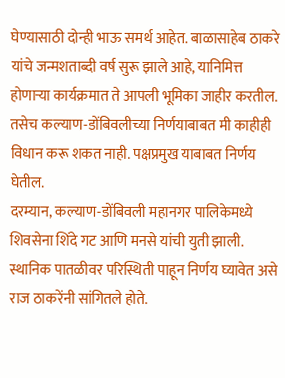घेण्यासाठी दोन्ही भाऊ समर्थ आहेत. बाळासाहेब ठाकरे यांचे जन्मशताब्दी वर्ष सुरू झाले आहे, यानिमित्त होणाऱ्या कार्यक्रमात ते आपली भूमिका जाहीर करतील. तसेच कल्याण-डोंबिवलीच्या निर्णयाबाबत मी काहीही विधान करू शकत नाही. पक्षप्रमुख याबाबत निर्णय घेतील.
दरम्यान, कल्याण-डोंबिवली महानगर पालिकेमध्ये शिवसेना शिंदे गट आणि मनसे यांची युती झाली. स्थानिक पातळीवर परिस्थिती पाहून निर्णय घ्यावेत असे राज ठाकरेंनी सांगितले होते.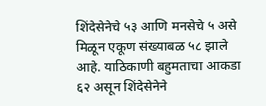शिंदेसेनेचे ५३ आणि मनसेचे ५ असे मिळून एकूण संख्याबळ ५८ झाले आहे. याठिकाणी बहुमताचा आकडा ६२ असून शिंदेसेनेने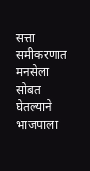सत्ता समीकरणात मनसेला सोबत घेतल्याने भाजपाला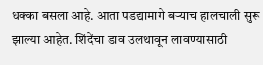धक्का बसला आहे. आता पडद्यामागे बऱ्याच हालचाली सुरू झाल्या आहेत. शिंदेंचा डाव उलथावून लावण्यासाठी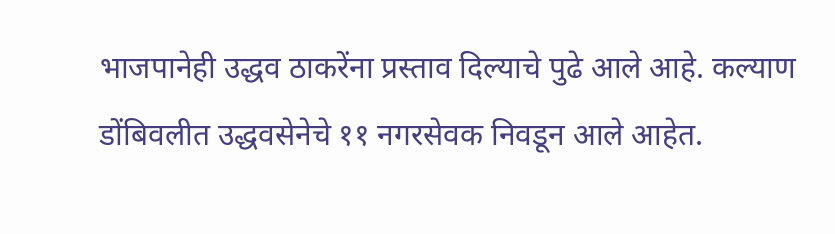भाजपानेही उद्धव ठाकरेंना प्रस्ताव दिल्याचे पुढे आले आहे. कल्याण डोंबिवलीत उद्धवसेनेचे ११ नगरसेवक निवडून आले आहेत.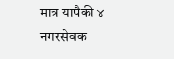मात्र यापैकी ४ नगरसेवक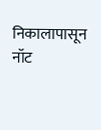निकालापासून नॉट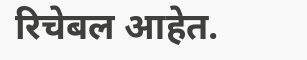रिचेबल आहेत.